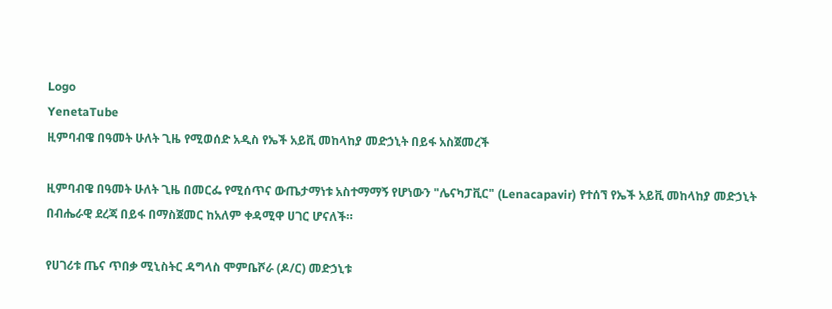Logo
YenetaTube
ዚምባብዌ በዓመት ሁለት ጊዜ የሚወሰድ አዲስ የኤች አይቪ መከላከያ መድኃኒት በይፋ አስጀመረች

ዚምባብዌ በዓመት ሁለት ጊዜ በመርፌ የሚሰጥና ውጤታማነቱ አስተማማኝ የሆነውን "ሌናካፓቪር" (Lenacapavir) የተሰኘ የኤች አይቪ መከላከያ መድኃኒት በብሔራዊ ደረጃ በይፋ በማስጀመር ከአለም ቀዳሚዋ ሀገር ሆናለች።

የሀገሪቱ ጤና ጥበቃ ሚኒስትር ዳግላስ ሞምቤሾራ (ዶ/ር) መድኃኒቱ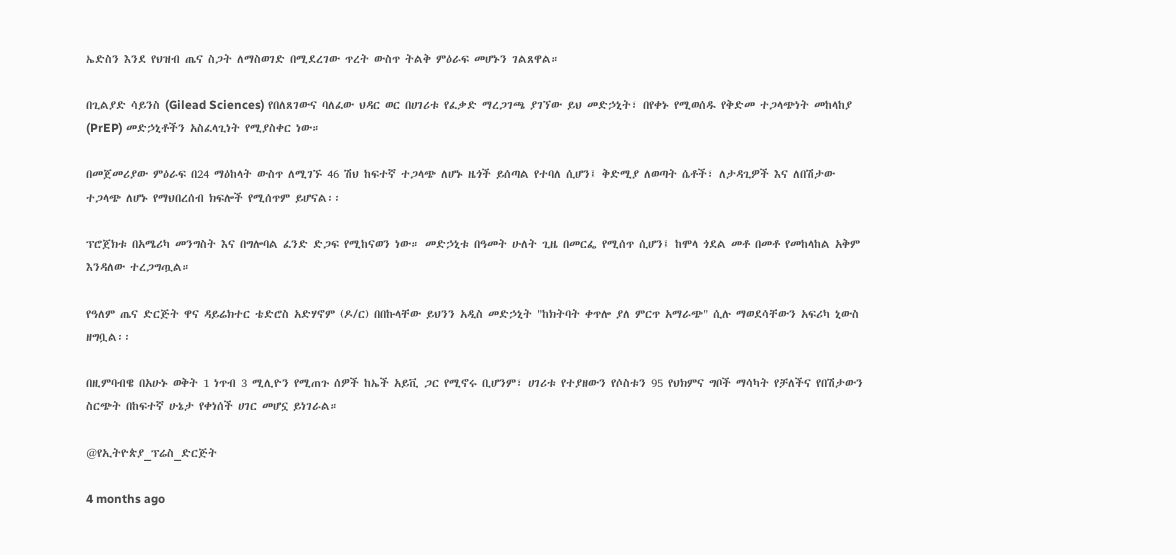ኤድስን እንደ የህዝብ ጤና ስጋት ለማስወገድ በሚደረገው ጥረት ውስጥ ትልቅ ምዕራፍ መሆኑን ገልጸዋል።

በጊልያድ ሳይንስ (Gilead Sciences) የበለጸገውና ባለፈው ህዳር ወር በሀገሪቱ የፈቃድ ማረጋገጫ ያገኘው ይህ መድኃኒት፣ በየቀኑ የሚወሰዱ የቅድመ ተጋላጭነት መከላከያ (PrEP) መድኃኒቶችን አስፈላጊነት የሚያስቀር ነው።

በመጀመሪያው ምዕራፍ በ24 ማዕከላት ውስጥ ለሚገኙ 46 ሽህ ከፍተኛ ተጋላጭ ለሆኑ ዜጎች ይሰጣል የተባለ ሲሆን፤ ቅድሚያ ለወጣት ሴቶች፣ ለታዳጊዎች እና ለበሽታው ተጋላጭ ለሆኑ የማህበረሰብ ክፍሎች የሚሰጥም ይሆናል፡፡

ፕሮጀክቱ በአሜሪካ መንግስት እና በግሎባል ፈንድ ድጋፍ የሚከናወን ነው። መድኃኒቱ በዓመት ሁለት ጊዜ በመርፌ የሚሰጥ ሲሆን፤ ከሞላ ጎደል መቶ በመቶ የመከላከል አቅም እንዳለው ተረጋግጧል።

የዓለም ጤና ድርጅት ዋና ዳይሬክተር ቴድሮስ አድሃኖም (ዶ/ር) በበኩላቸው ይህንን አዲስ መድኃኒት "ከክትባት ቀጥሎ ያለ ምርጥ አማራጭ" ሲሉ ማወደሳቸውን አፍሪካ ኒውስ ዘግቧል፡፡

በዚምባብዌ በአሁኑ ወቅት 1 ነጥብ 3 ሚሊዮን የሚጠጉ ሰዎች ከኤች አይቪ ጋር የሚኖሩ ቢሆንም፣ ሀገሪቱ የተያዘውን የሶስቱን 95 የህክምና ግቦች ማሳካት የቻለችና የበሽታውን ስርጭት በከፍተኛ ሁኔታ የቀነሰች ሀገር መሆኗ ይነገራል።

@የኢትዮጵያ_ፕሬስ_ድርጅት

4 months ago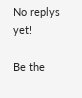No replys yet!

Be the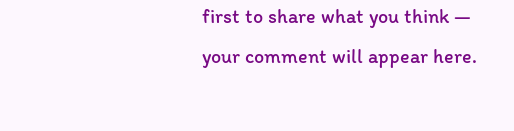first to share what you think — your comment will appear here.